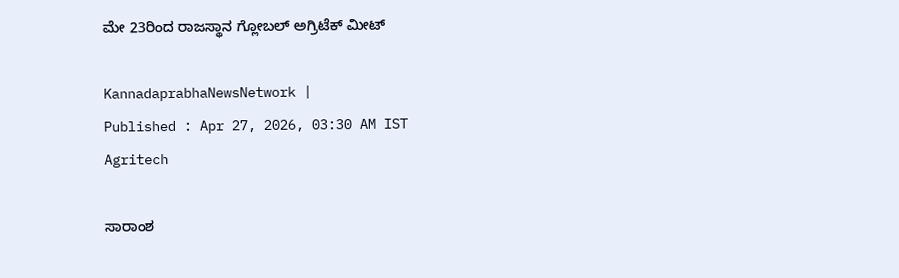ಮೇ 23ರಿಂದ ರಾಜಸ್ಥಾನ ಗ್ಲೋಬಲ್‌ ಅಗ್ರಿಟೆಕ್‌ ಮೀಟ್

KannadaprabhaNewsNetwork |
Published : Apr 27, 2026, 03:30 AM IST
Agritech

ಸಾರಾಂಶ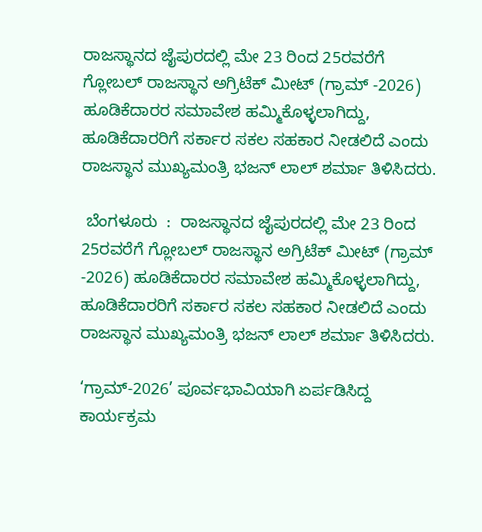ರಾಜಸ್ಥಾನದ ಜೈಪುರದಲ್ಲಿ ಮೇ 23 ರಿಂದ 25ರವರೆಗೆ ಗ್ಲೋಬಲ್ ರಾಜಸ್ಥಾನ ಅಗ್ರಿಟೆಕ್‌ ಮೀಟ್‌ (ಗ್ರಾಮ್‌ -2026) ಹೂಡಿಕೆದಾರರ ಸಮಾವೇಶ ಹಮ್ಮಿಕೊಳ್ಳಲಾಗಿದ್ದು, ಹೂಡಿಕೆದಾರರಿಗೆ ಸರ್ಕಾರ ಸಕಲ ಸಹಕಾರ ನೀಡಲಿದೆ ಎಂದು ರಾಜಸ್ಥಾನ ಮುಖ್ಯಮಂತ್ರಿ ಭಜನ್‌ ಲಾಲ್‌ ಶರ್ಮಾ ತಿಳಿಸಿದರು.

 ಬೆಂಗಳೂರು  :  ರಾಜಸ್ಥಾನದ ಜೈಪುರದಲ್ಲಿ ಮೇ 23 ರಿಂದ 25ರವರೆಗೆ ಗ್ಲೋಬಲ್ ರಾಜಸ್ಥಾನ ಅಗ್ರಿಟೆಕ್‌ ಮೀಟ್‌ (ಗ್ರಾಮ್‌ -2026) ಹೂಡಿಕೆದಾರರ ಸಮಾವೇಶ ಹಮ್ಮಿಕೊಳ್ಳಲಾಗಿದ್ದು, ಹೂಡಿಕೆದಾರರಿಗೆ ಸರ್ಕಾರ ಸಕಲ ಸಹಕಾರ ನೀಡಲಿದೆ ಎಂದು ರಾಜಸ್ಥಾನ ಮುಖ್ಯಮಂತ್ರಿ ಭಜನ್‌ ಲಾಲ್‌ ಶರ್ಮಾ ತಿಳಿಸಿದರು.

‘ಗ್ರಾಮ್‌-2026’ ಪೂರ್ವಭಾವಿಯಾಗಿ ಏರ್ಪಡಿಸಿದ್ದ ಕಾರ್ಯಕ್ರಮ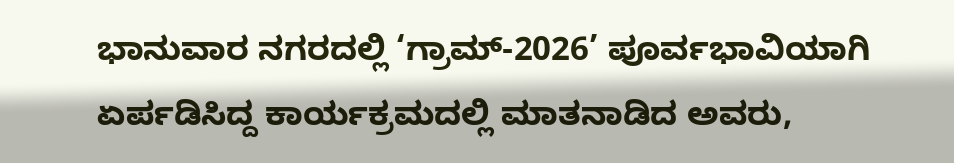ಭಾನುವಾರ ನಗರದಲ್ಲಿ ‘ಗ್ರಾಮ್‌-2026’ ಪೂರ್ವಭಾವಿಯಾಗಿ ಏರ್ಪಡಿಸಿದ್ದ ಕಾರ್ಯಕ್ರಮದಲ್ಲಿ ಮಾತನಾಡಿದ ಅವರು,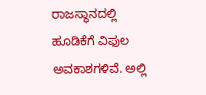ರಾಜಸ್ಥಾನದಲ್ಲಿ ಹೂಡಿಕೆಗೆ ವಿಫುಲ ಅವಕಾಶಗಳಿವೆ. ಅಲ್ಲಿ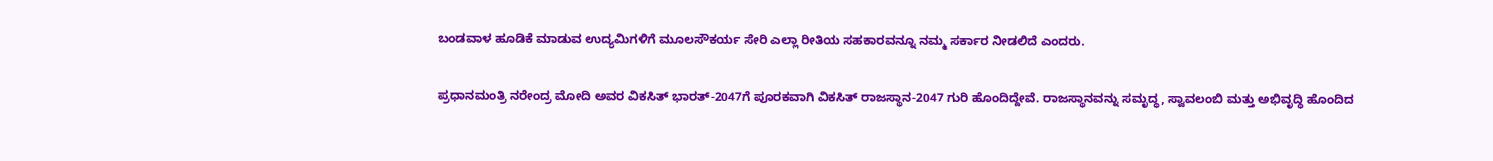ಬಂಡವಾಳ ಹೂಡಿಕೆ ಮಾಡುವ ಉದ್ಯಮಿಗಳಿಗೆ ಮೂಲಸೌಕರ್ಯ ಸೇರಿ ಎಲ್ಲಾ ರೀತಿಯ ಸಹಕಾರವನ್ನೂ ನಮ್ಮ ಸರ್ಕಾರ ನೀಡಲಿದೆ ಎಂದರು.

ಪ್ರಧಾನಮಂತ್ರಿ ನರೇಂದ್ರ ಮೋದಿ ಅವರ ವಿಕಸಿತ್‌ ಭಾರತ್‌-2047ಗೆ ಪೂರಕವಾಗಿ ವಿಕಸಿತ್‌ ರಾಜಸ್ಥಾನ-2047 ಗುರಿ ಹೊಂದಿದ್ದೇವೆ. ರಾಜಸ್ಥಾನವನ್ನು ಸಮೃದ್ಧ, ಸ್ವಾವಲಂಬಿ ಮತ್ತು ಅಭಿವೃದ್ಧಿ ಹೊಂದಿದ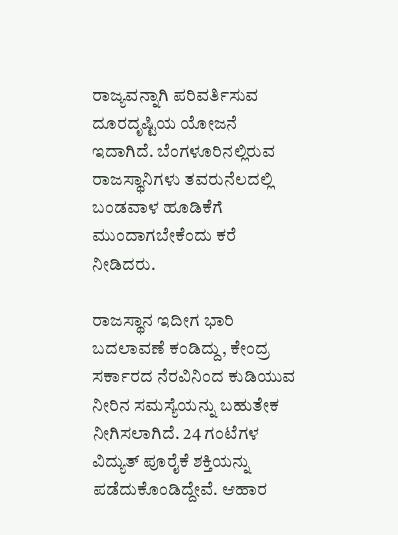ರಾಜ್ಯವನ್ನಾಗಿ ಪರಿವರ್ತಿಸುವ ದೂರದೃಷ್ಟಿಯ ಯೋಜನೆ ಇದಾಗಿದೆ. ಬೆಂಗಳೂರಿನಲ್ಲಿರುವ ರಾಜಸ್ಥಾನಿಗಳು ತವರು‌ನೆಲದಲ್ಲಿ ಬಂಡವಾಳ ಹೂಡಿಕೆಗೆ ಮುಂದಾಗಬೇಕೆಂದು ಕರೆ ನೀಡಿದರು.

ರಾಜಸ್ಥಾನ ಇದೀಗ ಭಾರಿ ಬದಲಾವಣೆ ಕಂಡಿದ್ದು, ಕೇಂದ್ರ ಸರ್ಕಾರದ ನೆರವಿನಿಂದ ಕುಡಿಯುವ ನೀರಿನ ಸಮಸ್ಯೆಯನ್ನು ಬಹುತೇಕ ನೀಗಿಸಲಾಗಿದೆ. 24 ಗಂಟೆಗಳ ವಿದ್ಯುತ್ ಪೂರೈಕೆ ಶಕ್ತಿಯನ್ನು ಪಡೆದುಕೊಂಡಿದ್ದೇವೆ. ಆಹಾರ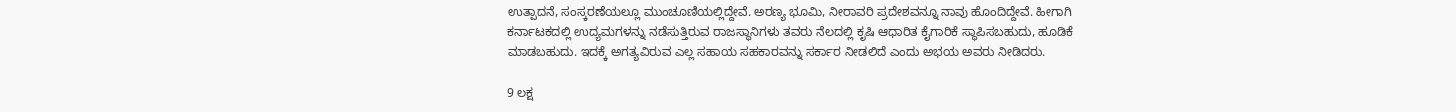ಉತ್ಪಾದನೆ, ಸಂಸ್ಕರಣೆಯಲ್ಲೂ ಮುಂಚೂಣಿಯಲ್ಲಿದ್ದೇವೆ. ಅರಣ್ಯ ಭೂಮಿ, ನೀರಾವರಿ ಪ್ರದೇಶವನ್ನೂ ನಾವು ಹೊಂದಿದ್ದೇವೆ. ಹೀಗಾಗಿ ಕರ್ನಾಟಕದಲ್ಲಿ ಉದ್ಯಮಗಳನ್ನು ನಡೆಸುತ್ತಿರುವ ರಾಜಸ್ಥಾನಿಗಳು ತವರು ನೆಲದಲ್ಲಿ ಕೃಷಿ ಆಧಾರಿತ ಕೈಗಾರಿಕೆ ಸ್ಥಾಪಿಸಬಹುದು, ಹೂಡಿಕೆ ಮಾಡಬಹುದು. ಇದಕ್ಕೆ ಅಗತ್ಯವಿರುವ ಎಲ್ಲ ಸಹಾಯ ಸಹಕಾರವನ್ನು ಸರ್ಕಾರ ನೀಡಲಿದೆ ಎಂದು ಅಭಯ ಅವರು ನೀಡಿದರು.

9 ಲಕ್ಷ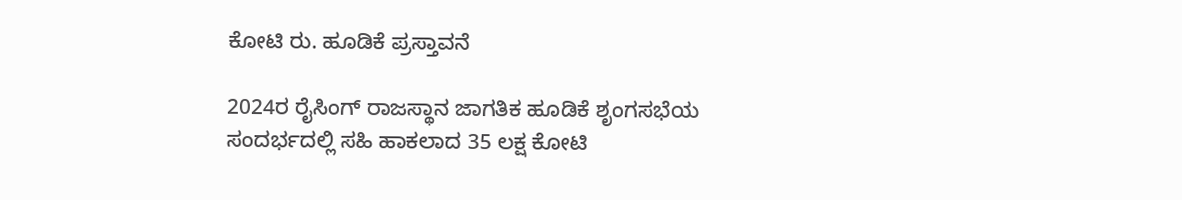ಕೋಟಿ ರು. ಹೂಡಿಕೆ ಪ್ರಸ್ತಾವನೆ

2024ರ ರೈಸಿಂಗ್ ರಾಜಸ್ಥಾನ ಜಾಗತಿಕ ಹೂಡಿಕೆ ಶೃಂಗಸಭೆಯ ಸಂದರ್ಭದಲ್ಲಿ ಸಹಿ ಹಾಕಲಾದ 35 ಲಕ್ಷ ಕೋಟಿ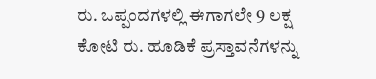ರು. ಒಪ್ಪಂದಗಳಲ್ಲಿ ಈಗಾಗಲೇ 9 ಲಕ್ಷ ಕೋಟಿ ರು. ಹೂಡಿಕೆ ಪ್ರಸ್ತಾವನೆಗಳನ್ನು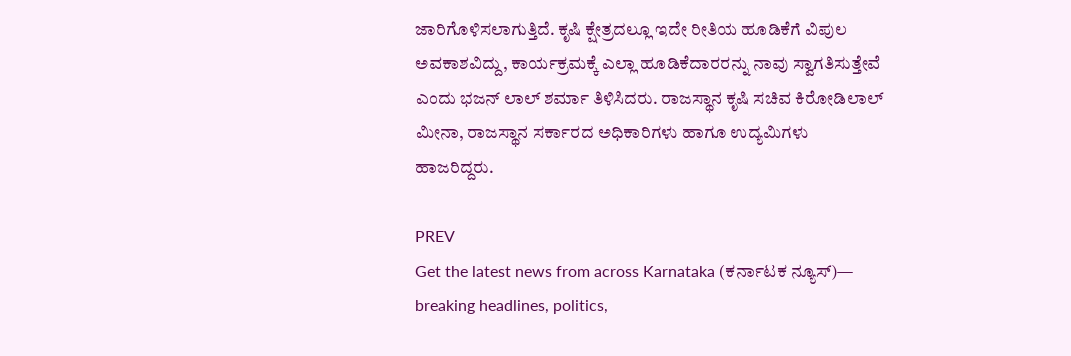ಜಾರಿಗೊಳಿಸಲಾಗುತ್ತಿದೆ. ಕೃಷಿ ಕ್ಷೇತ್ರದಲ್ಲೂ ಇದೇ ರೀತಿಯ ಹೂಡಿಕೆಗೆ ವಿಪುಲ ಅವಕಾಶವಿದ್ದು, ಕಾರ್ಯಕ್ರಮಕ್ಕೆ ಎಲ್ಲಾ ಹೂಡಿಕೆದಾರರನ್ನು ನಾವು ಸ್ವಾಗತಿಸುತ್ತೇವೆ ಎಂದು ಭಜನ್‌ ಲಾಲ್‌ ಶರ್ಮಾ ತಿಳಿಸಿದರು. ರಾಜಸ್ಥಾನ ಕೃಷಿ ಸಚಿವ ಕಿರೋಡಿಲಾಲ್ ಮೀನಾ, ರಾಜಸ್ಥಾನ ಸರ್ಕಾರದ ಅಧಿಕಾರಿಗಳು ಹಾಗೂ ಉದ್ಯಮಿಗಳು ಹಾಜರಿದ್ದರು.

PREV
Get the latest news from across Karnataka (ಕರ್ನಾಟಕ ನ್ಯೂಸ್)— breaking headlines, politics,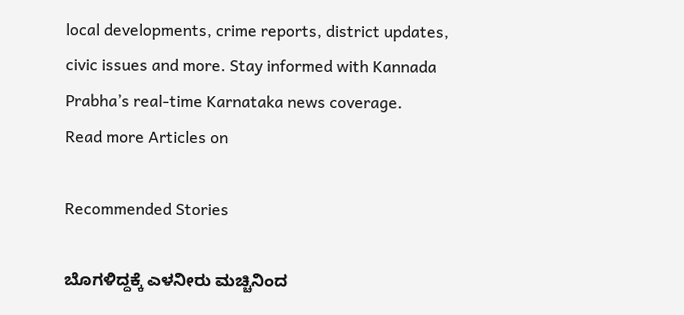local developments, crime reports, district updates, civic issues and more. Stay informed with Kannada Prabha’s real‑time Karnataka news coverage.
Read more Articles on

Recommended Stories

ಬೊಗಳಿದ್ದಕ್ಕೆ ಎಳನೀರು ಮಚ್ಚಿನಿಂದ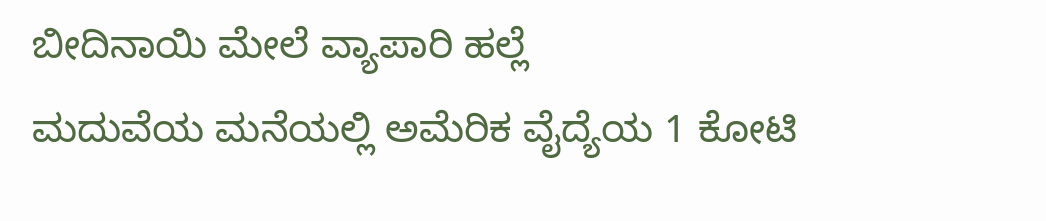ಬೀದಿನಾಯಿ ಮೇಲೆ ವ್ಯಾಪಾರಿ ಹಲ್ಲೆ
ಮದುವೆಯ ಮನೆಯಲ್ಲಿ ಅಮೆರಿಕ ವೈದ್ಯೆಯ 1 ಕೋಟಿ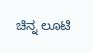ಚಿನ್ನ ಲೂಟಿ